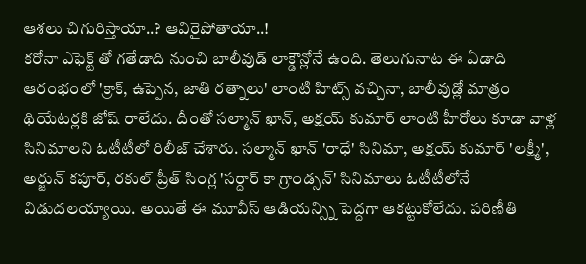ఆశలు చిగురిస్తాయా..? ఆవిరైపోతాయా..!
కరోనా ఎఫెక్ట్ తో గతేడాది నుంచి బాలీవుడ్ లాక్డౌన్లోనే ఉంది. తెలుగునాట ఈ ఏడాది ఆరంభంలో 'క్రాక్, ఉప్పెన, జాతి రత్నాలు' లాంటి హిట్స్ వచ్చినా, బాలీవుడ్లో మాత్రం థియేటర్లకి జోష్ రాలేదు. దీంతో సల్మాన్ ఖాన్, అక్షయ్ కుమార్ లాంటి హీరోలు కూడా వాళ్ల సినిమాలని ఓటీటీలో రిలీజ్ చేశారు. సల్మాన్ ఖాన్ 'రాధే' సినిమా, అక్షయ్ కుమార్ 'లక్ష్మీ', అర్జున్ కపూర్, రకుల్ ప్రీత్ సింగ్ల 'సర్దార్ కా గ్రాండ్సన్' సినిమాలు ఓటీటీలోనే విడుదలయ్యాయి. అయితే ఈ మూవీస్ ఆడియన్స్ని పెద్దగా ఆకట్టుకోలేదు. పరిణీతి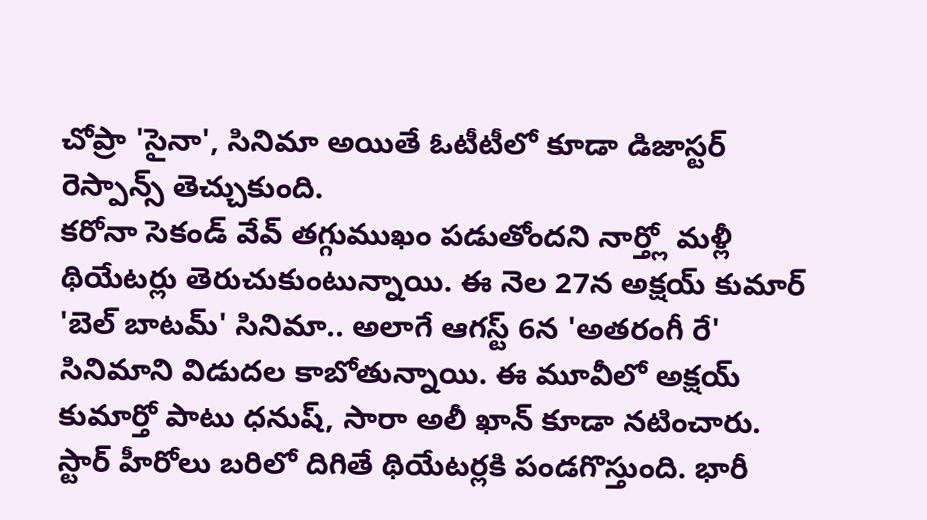చోప్రా 'సైనా', సినిమా అయితే ఓటీటీలో కూడా డిజాస్టర్ రెస్పాన్స్ తెచ్చుకుంది.
కరోనా సెకండ్ వేవ్ తగ్గుముఖం పడుతోందని నార్త్లో మళ్లీ థియేటర్లు తెరుచుకుంటున్నాయి. ఈ నెల 27న అక్షయ్ కుమార్ 'బెల్ బాటమ్' సినిమా.. అలాగే ఆగస్ట్ 6న 'అతరంగీ రే' సినిమాని విడుదల కాబోతున్నాయి. ఈ మూవీలో అక్షయ్ కుమార్తో పాటు ధనుష్, సారా అలీ ఖాన్ కూడా నటించారు.
స్టార్ హీరోలు బరిలో దిగితే థియేటర్లకి పండగొస్తుంది. భారీ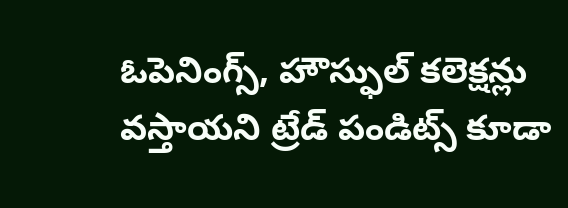ఓపెనింగ్స్, హౌస్ఫుల్ కలెక్షన్లు వస్తాయని ట్రేడ్ పండిట్స్ కూడా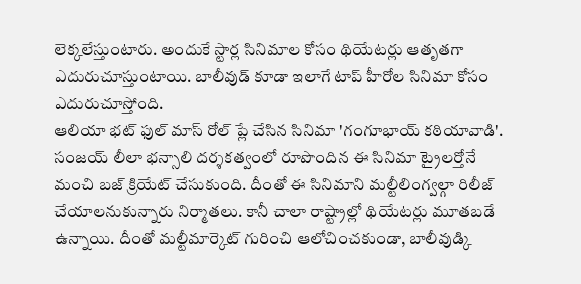లెక్కలేస్తుంటారు. అందుకే స్టార్ల సినిమాల కోసం థియేటర్లు ఆతృతగా ఎదురుచూస్తుంటాయి. బాలీవుడ్ కూడా ఇలాగే టాప్ హీరోల సినిమా కోసం ఎదురుచూస్తోంది.
ఆలియా భట్ ఫుల్ మాస్ రోల్ ప్లే చేసిన సినిమా 'గంగూభాయ్ కఠియావాడి'. సంజయ్ లీలా భన్సాలి దర్శకత్వంలో రూపొందిన ఈ సినిమా ట్రైలర్తోనే మంచి బజ్ క్రియేట్ చేసుకుంది. దీంతో ఈ సినిమాని మల్టీలింగ్వల్గా రిలీజ్ చేయాలనుకున్నారు నిర్మాతలు. కానీ చాలా రాష్ట్రాల్లో థియేటర్లు మూతబడే ఉన్నాయి. దీంతో మల్టీమార్కెట్ గురించి ఆలోచించకుండా, బాలీవుడ్కి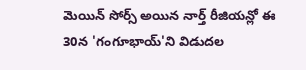మెయిన్ సోర్స్ అయిన నార్త్ రీజియన్లో ఈ 30న 'గంగూభాయ్'ని విడుదల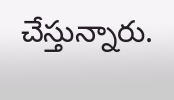చేస్తున్నారు.